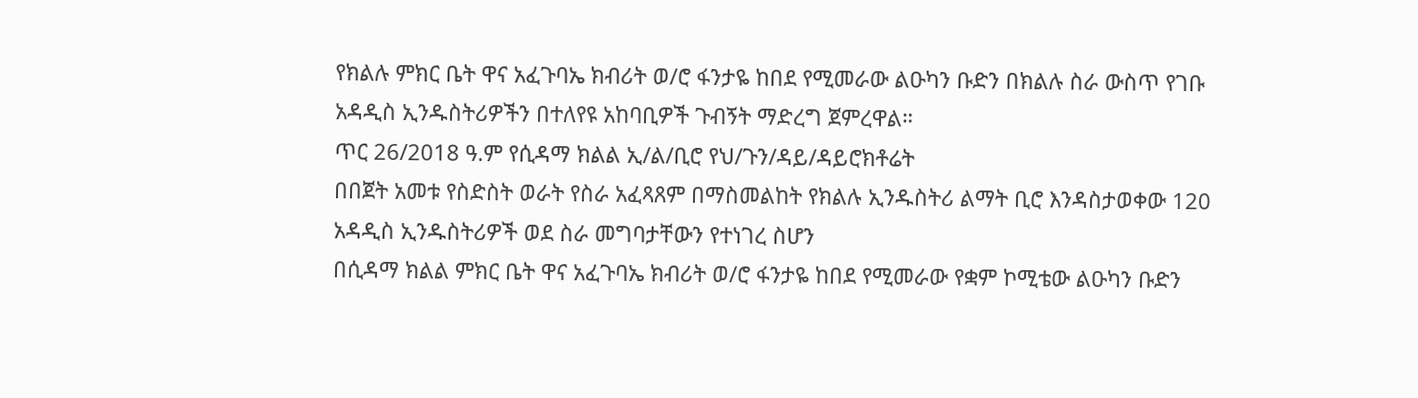የክልሉ ምክር ቤት ዋና አፈጉባኤ ክብሪት ወ/ሮ ፋንታዬ ከበደ የሚመራው ልዑካን ቡድን በክልሉ ስራ ውስጥ የገቡ አዳዲስ ኢንዱስትሪዎችን በተለየዩ አከባቢዎች ጉብኝት ማድረግ ጀምረዋል።
ጥር 26/2018 ዓ.ም የሲዳማ ክልል ኢ/ል/ቢሮ የህ/ጉን/ዳይ/ዳይሮክቶሬት
በበጀት አመቱ የስድስት ወራት የስራ አፈጻጸም በማስመልከት የክልሉ ኢንዱስትሪ ልማት ቢሮ እንዳስታወቀው 120 አዳዲስ ኢንዱስትሪዎች ወደ ስራ መግባታቸውን የተነገረ ስሆን
በሲዳማ ክልል ምክር ቤት ዋና አፈጉባኤ ክብሪት ወ/ሮ ፋንታዬ ከበደ የሚመራው የቋም ኮሚቴው ልዑካን ቡድን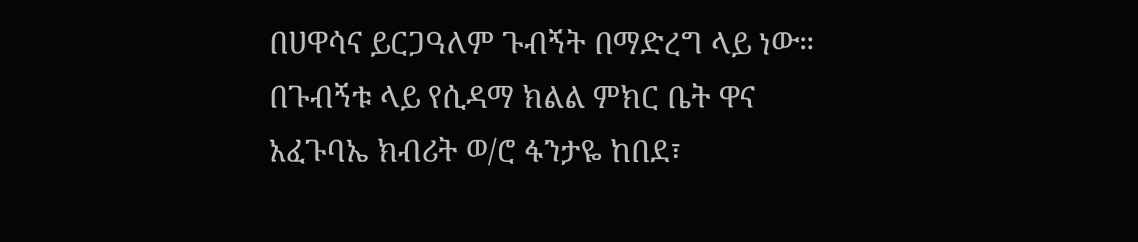በሀዋሳና ይርጋዓለም ጉብኝት በማድረግ ላይ ነው።
በጉብኝቱ ላይ የሲዳማ ክልል ምክር ቤት ዋና አፈጉባኤ ክብሪት ወ/ሮ ፋንታዬ ከበደ፣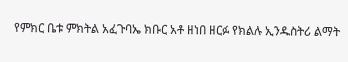የምክር ቤቱ ምክትል አፈጉባኤ ክቡር አቶ ዘነበ ዘርፉ የክልሉ ኢንዱስትሪ ልማት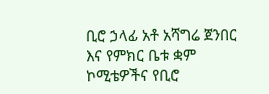ቢሮ ኃላፊ አቶ አሻግሬ ጀንበር እና የምክር ቤቱ ቋም ኮሚቴዎችና የቢሮ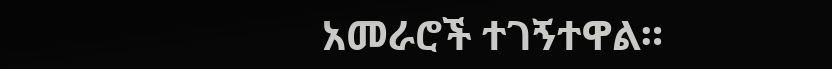አመራሮች ተገኝተዋል።